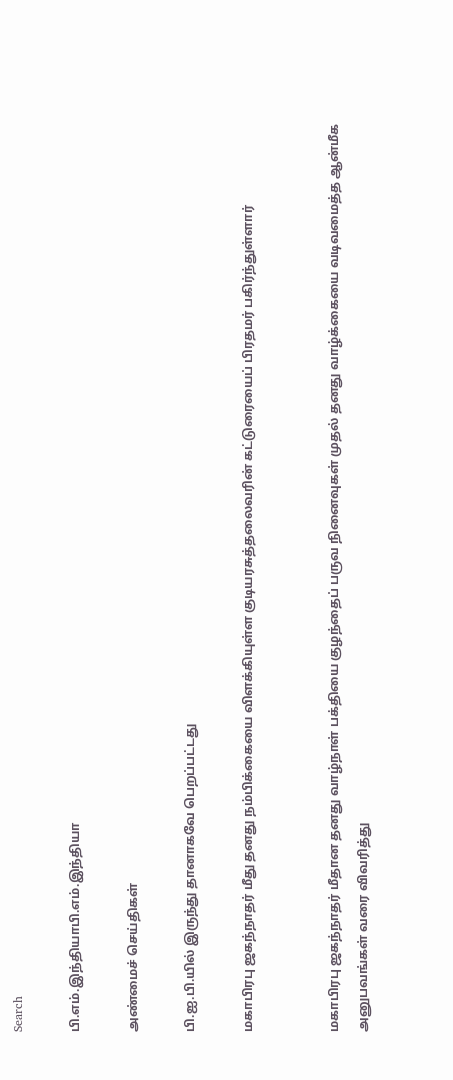Search

பி.எம்.இந்தியாபி.எம்.இந்தியா

அண்மைச் செய்திகள்

பி.ஐ.பி.யில் இருந்து தானாகவே பெறப்பட்டது

மகாபிரபு ஜகந்நாதர் மீது தனது நம்பிக்கையை விளக்கியுள்ள குடியரசுத்தலைவரின் கட்டுரையைப் பிரதமர் பகிர்ந்துள்ளார்


மகாபிரபு ஜகந்நாதர் மீதான தனது வாழ்நாள் பக்தியை குழந்தைப் பருவ நினைவுகள் முதல் தனது வாழ்க்கையை வடிவமைத்த ஆன்மீக அனுபவங்கள் வரை விவரித்து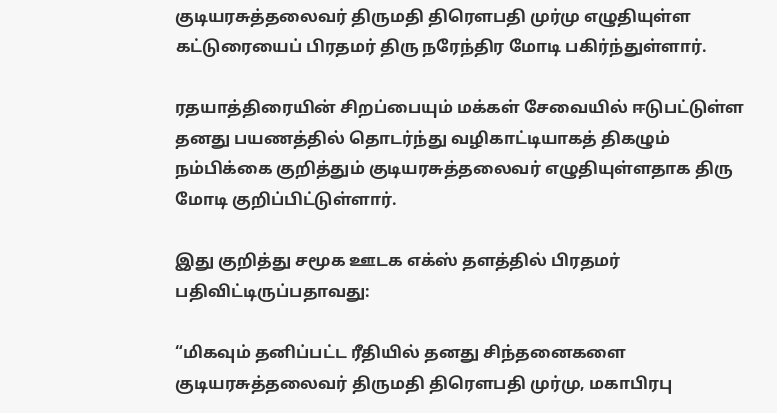குடியரசுத்தலைவர் திருமதி திரௌபதி முர்மு எழுதியுள்ள கட்டுரையைப் பிரதமர் திரு நரேந்திர மோடி பகிர்ந்துள்ளார்.

ரதயாத்திரையின் சிறப்பையும் மக்கள் சேவையில் ஈடுபட்டுள்ள தனது பயணத்தில் தொடர்ந்து வழிகாட்டியாகத் திகழும் நம்பிக்கை குறித்தும் குடியரசுத்தலைவர் எழுதியுள்ளதாக திரு மோடி குறிப்பிட்டுள்ளார்.

இது குறித்து சமூக ஊடக எக்ஸ் தளத்தில் பிரதமர் பதிவிட்டிருப்பதாவது:

“மிகவும் தனிப்பட்ட ரீதியில் தனது சிந்தனைகளை குடியரசுத்தலைவர் திருமதி திரௌபதி முர்மு, மகாபிரபு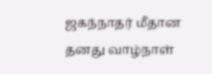ஜகந்நாதர் மீதான தனது வாழ்நாள்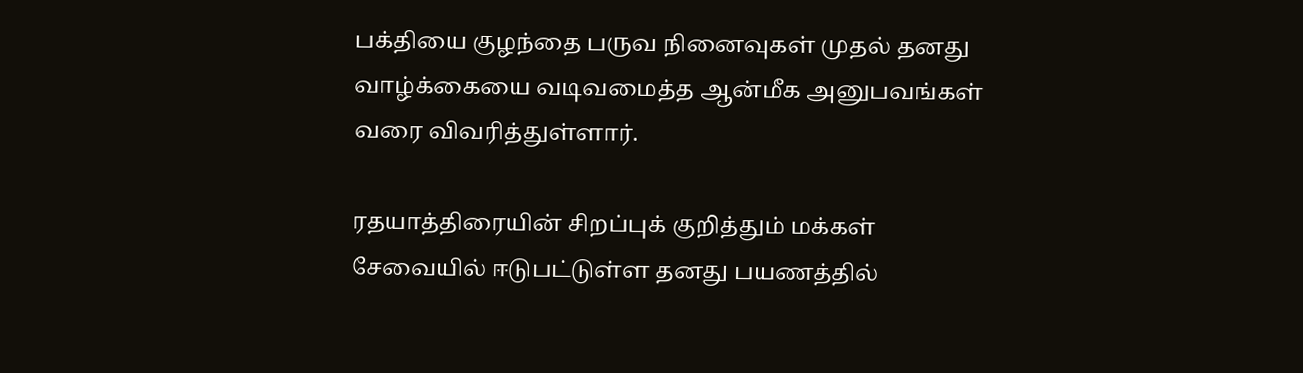பக்தியை குழந்தை பருவ நினைவுகள் முதல் தனது வாழ்க்கையை வடிவமைத்த ஆன்மீக அனுபவங்கள் வரை விவரித்துள்ளார்.

ரதயாத்திரையின் சிறப்புக் குறித்தும் மக்கள் சேவையில் ஈடுபட்டுள்ள தனது பயணத்தில்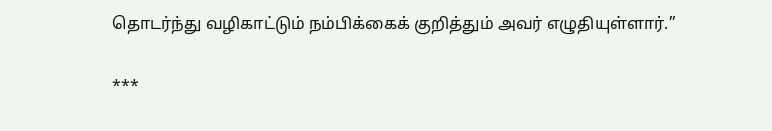தொடர்ந்து வழிகாட்டும் நம்பிக்கைக் குறித்தும் அவர் எழுதியுள்ளார்.”

***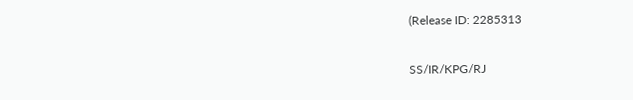(Release ID: 2285313

SS/IR/KPG/RJ